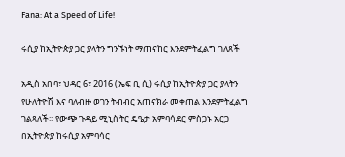Fana: At a Speed of Life!

ሩሲያ ከኢትዮጵያ ጋር ያላትን ግንኙነት ማጠናከር እንደምትፈልግ ገለጸች

አዲስ አበባ፣ ህዳር 6፣ 2016 (ኤፍ ቢ ሲ) ሩሲያ ከኢትዮጵያ ጋር ያላትን የሁለትዮሽ እና ባለብዙ ወገን ትብብር አጠናክራ መቀጠል እንደምትፈልግ ገልጻለች፡፡ የውጭ ጉዳይ ሚኒስትር ዴዔታ አምባሳደር ምስጋኑ አርጋ በኢትዮጵያ ከሩሲያ አምባሳር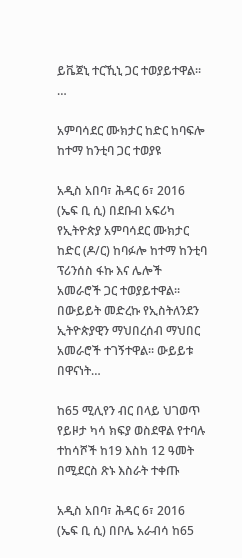ይቬጀኒ ተርኺኒ ጋር ተወያይተዋል፡፡…

አምባሳደር ሙክታር ከድር ከባፍሎ ከተማ ከንቲባ ጋር ተወያዩ

አዲስ አበባ፣ ሕዳር 6፣ 2016 (ኤፍ ቢ ሲ) በደቡብ አፍሪካ የኢትዮጵያ አምባሳደር ሙክታር ከድር (ዶ/ር) ከባፉሎ ከተማ ከንቲባ ፕሪንሰስ ፋኩ እና ሌሎች አመራሮች ጋር ተወያይተዋል፡፡ በውይይት መድረኩ የኢስትለንደን ኢትዮጵያዊን ማህበረሰብ ማህበር አመራሮች ተገኝተዋል፡፡ ውይይቱ በዋናነት…

ከ65 ሚሊየን ብር በላይ ህገወጥ የይዞታ ካሳ ክፍያ ወስደዋል የተባሉ ተከሳሾች ከ19 እስከ 12 ዓመት በሚደርስ ጽኑ እስራት ተቀጡ

አዲስ አበባ፣ ሕዳር 6፣ 2016 (ኤፍ ቢ ሲ) በቦሌ አራብሳ ከ65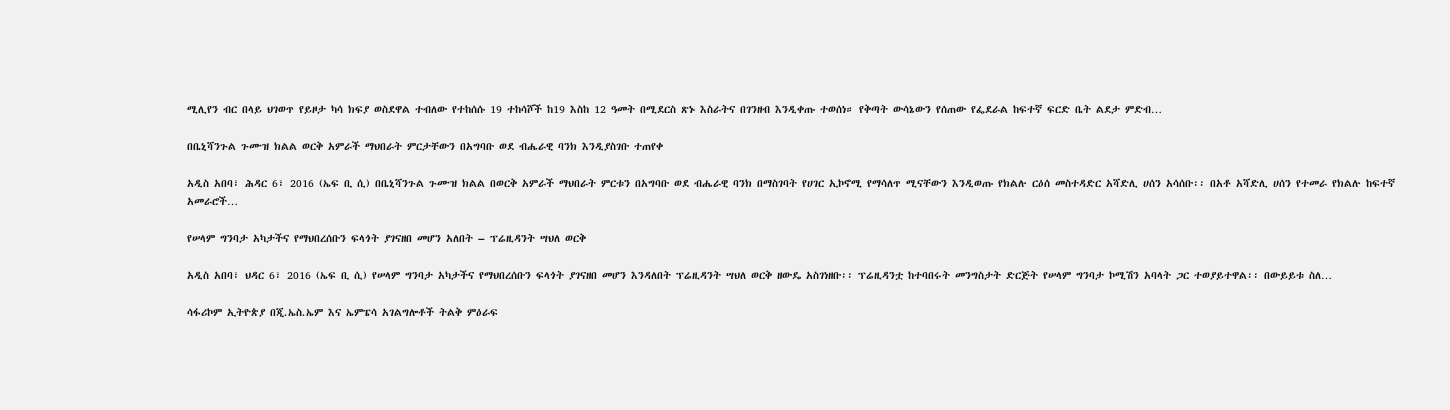ሚሊየን ብር በላይ ህገወጥ የይዞታ ካሳ ክፍያ ወስደዋል ተብለው የተከሰሱ 19 ተከሳሾች ከ19 እስከ 12 ዓመት በሚደርስ ጽኑ እስራትና በገንዘብ እንዲቀጡ ተወሰነ። የቅጣት ውሳኔውን የሰጠው የፌደራል ከፍተኛ ፍርድ ቤት ልደታ ምድብ…

በቤኒሻንጉል ጉሙዝ ክልል ወርቅ አምራች ማህበራት ምርታቸውን በአግባቡ ወደ ብሔራዊ ባንክ እንዲያስገቡ ተጠየቀ

አዲስ አበባ፣ ሕዳር 6፣ 2016 (ኤፍ ቢ ሲ) በቤኒሻንጉል ጉሙዝ ክልል በወርቅ አምራች ማህበራት ምርቱን በአግባቡ ወደ ብሔራዊ ባንክ በማስገባት የሀገር ኢኮኖሚ የማሳለጥ ሚናቸውን እንዲወጡ የክልሉ ርዕሰ መስተዳድር አሻድሊ ሀሰን አሳሰቡ፡፡ በአቶ አሻድሊ ሀሰን የተመራ የክልሉ ከፍተኛ አመራሮች…

የሠላም ግንባታ አካታችና የማህበረሰቡን ፍላጎት ያገናዘበ መሆን አለበት – ፕሬዚዳንት ሣህለ ወርቅ

አዲስ አበባ፣ ህዳር 6፣ 2016 (ኤፍ ቢ ሲ) የሠላም ግንባታ አካታችና የማህበረሰቡን ፍላጎት ያገናዘበ መሆን እንዳለበት ፕሬዚዳንት ሣህለ ወርቅ ዘውዴ አስገነዘቡ፡፡ ፕሬዚዳንቷ ከተባበሩት መንግስታት ድርጅት የሠላም ግንባታ ኮሚሽን አባላት ጋር ተወያይተዋል፡፡ በውይይቱ ስለ…

ሳፋሪኮም ኢትዮጵያ በጂ.ኤስ.ኤም እና ኤምፔሳ አገልግሎቶች ትልቅ ምዕራፍ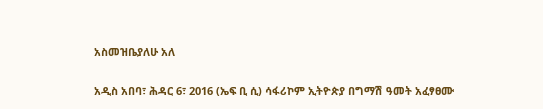አስመዝቤያለሁ አለ

አዲስ አበባ፣ ሕዳር 6፣ 2016 (ኤፍ ቢ ሲ) ሳፋሪኮም ኢትዮጵያ በግማሽ ዓመት አፈፃፀሙ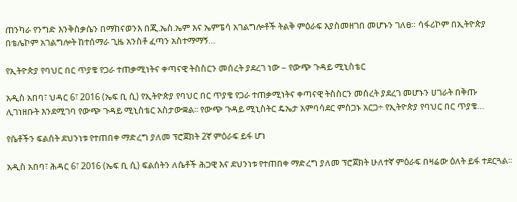ጠንካራ የንግድ እንቅስቃሴን በማከናወንእ በጂ.ኤስ.ኤም እና ኤምፔሳ አገልግሎቶች ትልቅ ምዕራፍ እያስመዘገበ መሆኑን ገለፀ። ሳፋሪኮም በኢትዮጵያ በቴሌኮም አገልግሎት ከተሰማራ ጊዜ አንስቶ ፈጣን አስተማማኝ…

የኢትዮጵያ የባህር በር ጥያቄ የጋራ ተጠቃሚነትና ቀጣናዊ ትስስርን መሰረት ያደረገ ነው – የውጭ ጉዳይ ሚኒስቴር

አዲስ አበባ፣ ህዳር 6፣ 2016 (ኤፍ ቢ ሲ) የኢትዮጵያ የባህር በር ጥያቄ የጋራ ተጠቃሚነትና ቀጣናዊ ትስስርን መሰረት ያደረገ መሆኑን ሀገራት በቅጡ ሊገነዘቡት እንደሚገባ የውጭ ጉዳይ ሚኒስቴር አስታውቋል፡፡ የውጭ ጉዳይ ሚኒስትር ዴኤታ አምባሳደር ምስጋኑ አርጋ÷ የኢትዮጵያ የባህር በር ጥያቄ…

የሴቶችን ፍልሰት ደህንነቱ የተጠበቀ ማድረግ ያለመ ፕሮጀክት 2ኛ ምዕራፍ ይፋ ሆነ

አዲስ አበባ፣ ሕዳር 6፣ 2016 (ኤፍ ቢ ሲ) ፍልሰትን ለሴቶች ሕጋዊ እና ደህንነቱ የተጠበቀ ማድረግ ያለመ ፕሮጀክት ሁለተኛ ምዕራፍ በዛሬው ዕለት ይፋ ተደርጓል፡፡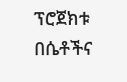ፕሮጀክቱ በሴቶችና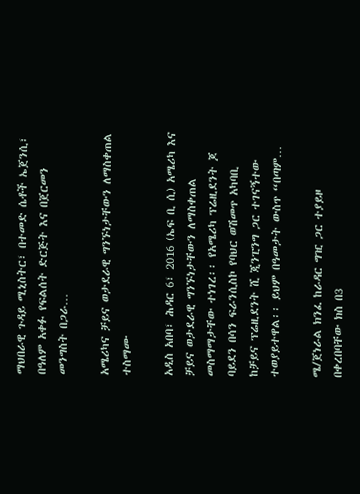ማህበራዊ ጉዳይ ሚኒስትር፣ በተመድ ሴቶች ኤጀንሲ፣ በዓለም አቀፉ የፍልሰት ድርጅት እና በጀርመን መንግስት በጋራ…

አሜሪካና ቻይና ወታደራዊ ግንኙነታቸውን ለማስቀጠል ተስማሙ

አዲስ አበባ፣ ሕዳር 6፣ 2016 (ኤፍ ቢ ሲ) አሜሪካ እና ቻይና ወታደራዊ ግንኙነታቸውን ለማስቀጠል መስማማታቸው ተነገረ፡፡ የአሜሪካ ፕሬዚደንት ጆ ባይደን በሳን ፍራንሲስኮ የባህር ወሽመጥ አካባቢ ከቻይና ፕሬዚደንት ሺ ጂንፒንግ ጋር ተገናኝተው ተወያይተዋል፡፡ ይህም በዓመታት ውስጥ “በጣም…

ሜ/ጀነራል ክንፈ ከራዳር ግዢ ጋር ተያይዞ በቀረበባቸው ክስ በ3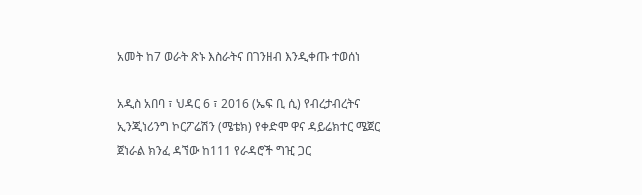አመት ከ7 ወራት ጽኑ እስራትና በገንዘብ እንዲቀጡ ተወሰነ

አዲስ አበባ ፣ ህዳር 6 ፣ 2016 (ኤፍ ቢ ሲ) የብረታብረትና ኢንጂነሪንግ ኮርፖሬሽን (ሜቴክ) የቀድሞ ዋና ዳይሬክተር ሜጀር ጀነራል ክንፈ ዳኘው ከ111 የራዳሮች ግዢ ጋር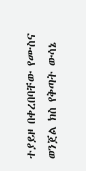ተያይዞ በቀረበባቸው የሙስና ወንጀል ክስ የቅጣት ውሳኔ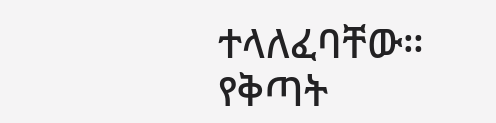ተላለፈባቸው። የቅጣት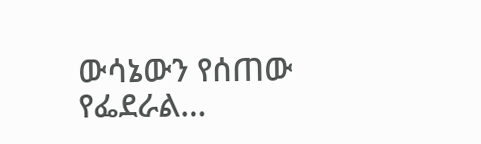ውሳኔውን የሰጠው የፌደራል…